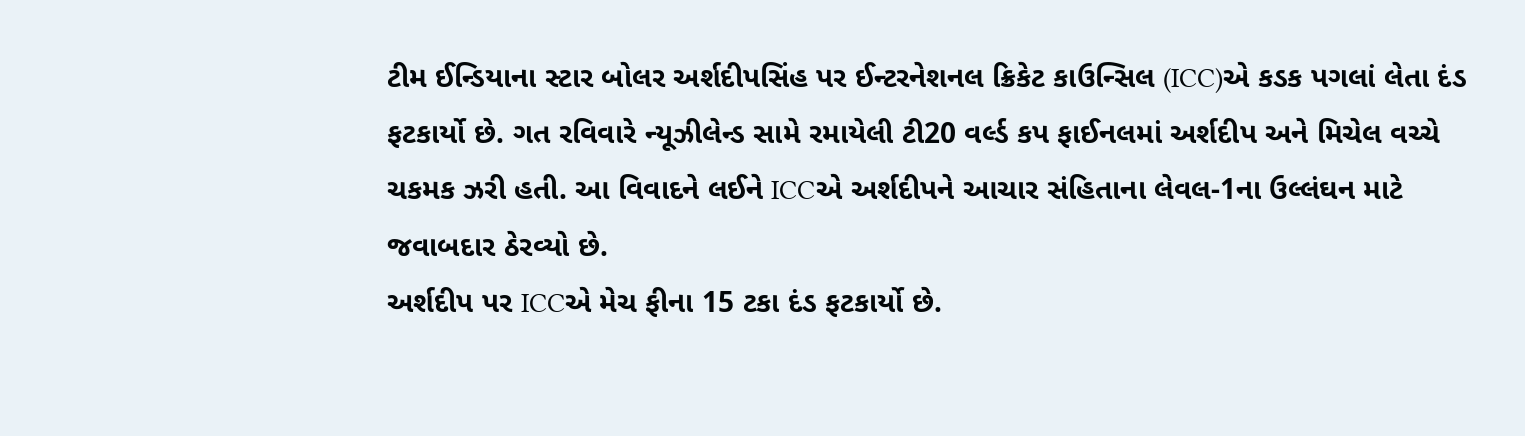ટીમ ઈન્ડિયાના સ્ટાર બોલર અર્શદીપસિંહ પર ઈન્ટરનેશનલ ક્રિકેટ કાઉન્સિલ (ICC)એ કડક પગલાં લેતા દંડ ફટકાર્યો છે. ગત રવિવારે ન્યૂઝીલેન્ડ સામે રમાયેલી ટી20 વર્લ્ડ કપ ફાઈનલમાં અર્શદીપ અને મિચેલ વચ્ચે ચકમક ઝરી હતી. આ વિવાદને લઈને ICCએ અર્શદીપને આચાર સંહિતાના લેવલ-1ના ઉલ્લંઘન માટે જવાબદાર ઠેરવ્યો છે.
અર્શદીપ પર ICCએ મેચ ફીના 15 ટકા દંડ ફટકાર્યો છે.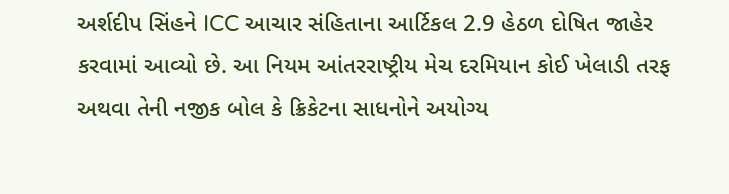અર્શદીપ સિંહને ICC આચાર સંહિતાના આર્ટિકલ 2.9 હેઠળ દોષિત જાહેર કરવામાં આવ્યો છે. આ નિયમ આંતરરાષ્ટ્રીય મેચ દરમિયાન કોઈ ખેલાડી તરફ અથવા તેની નજીક બોલ કે ક્રિકેટના સાધનોને અયોગ્ય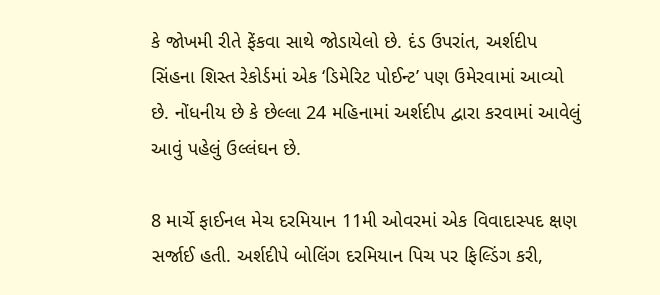કે જોખમી રીતે ફેંકવા સાથે જોડાયેલો છે. દંડ ઉપરાંત, અર્શદીપ સિંહના શિસ્ત રેકોર્ડમાં એક ‘ડિમેરિટ પોઈન્ટ’ પણ ઉમેરવામાં આવ્યો છે. નોંધનીય છે કે છેલ્લા 24 મહિનામાં અર્શદીપ દ્વારા કરવામાં આવેલું આવું પહેલું ઉલ્લંઘન છે.

8 માર્ચે ફાઈનલ મેચ દરમિયાન 11મી ઓવરમાં એક વિવાદાસ્પદ ક્ષણ સર્જાઈ હતી. અર્શદીપે બોલિંગ દરમિયાન પિચ પર ફિલ્ડિંગ કરી,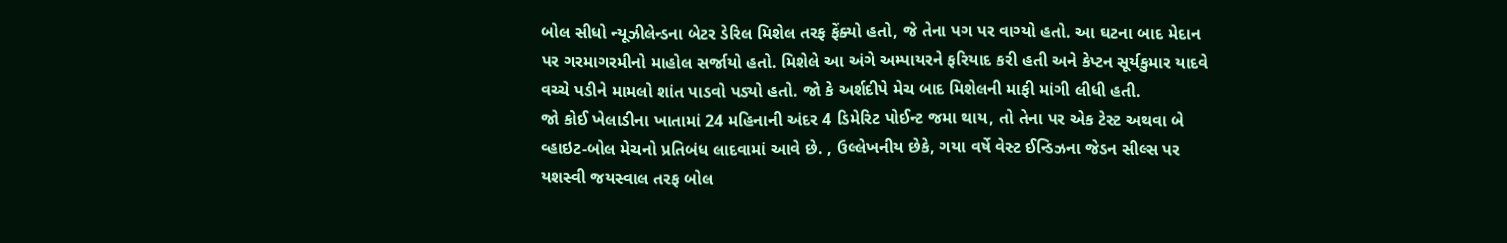બોલ સીધો ન્યૂઝીલેન્ડના બેટર ડેરિલ મિશેલ તરફ ફેંક્યો હતો, જે તેના પગ પર વાગ્યો હતો. આ ઘટના બાદ મેદાન પર ગરમાગરમીનો માહોલ સર્જાયો હતો. મિશેલે આ અંગે અમ્પાયરને ફરિયાદ કરી હતી અને કેપ્ટન સૂર્યકુમાર યાદવે વચ્ચે પડીને મામલો શાંત પાડવો પડ્યો હતો. જો કે અર્શદીપે મેચ બાદ મિશેલની માફી માંગી લીધી હતી.
જો કોઈ ખેલાડીના ખાતામાં 24 મહિનાની અંદર 4 ડિમેરિટ પોઈન્ટ જમા થાય, તો તેના પર એક ટેસ્ટ અથવા બે વ્હાઇટ-બોલ મેચનો પ્રતિબંધ લાદવામાં આવે છે. , ઉલ્લેખનીય છેકે, ગયા વર્ષે વેસ્ટ ઈન્ડિઝના જેડન સીલ્સ પર યશસ્વી જયસ્વાલ તરફ બોલ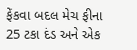ફેંકવા બદલ મેચ ફીના 25 ટકા દંડ અને એક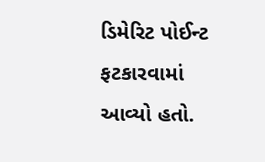ડિમેરિટ પોઈન્ટ ફટકારવામાં આવ્યો હતો.